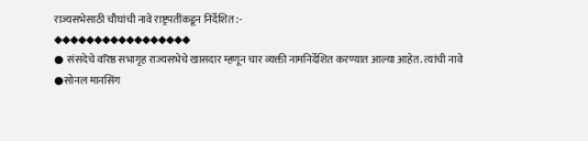राज्यसभेसाठी चौघांची नावे राष्ट्रपतींकडून निर्देशित :-
◆◆◆◆◆◆◆◆◆◆◆◆◆◆◆◆◆
● संसदेचे वरिष्ठ सभागृह राज्यसभेचे खासदार म्हणून चार व्यक्ती नामनिर्देशित करण्यात आल्या आहेत. त्यांची नावे
●सोनल मानसिंग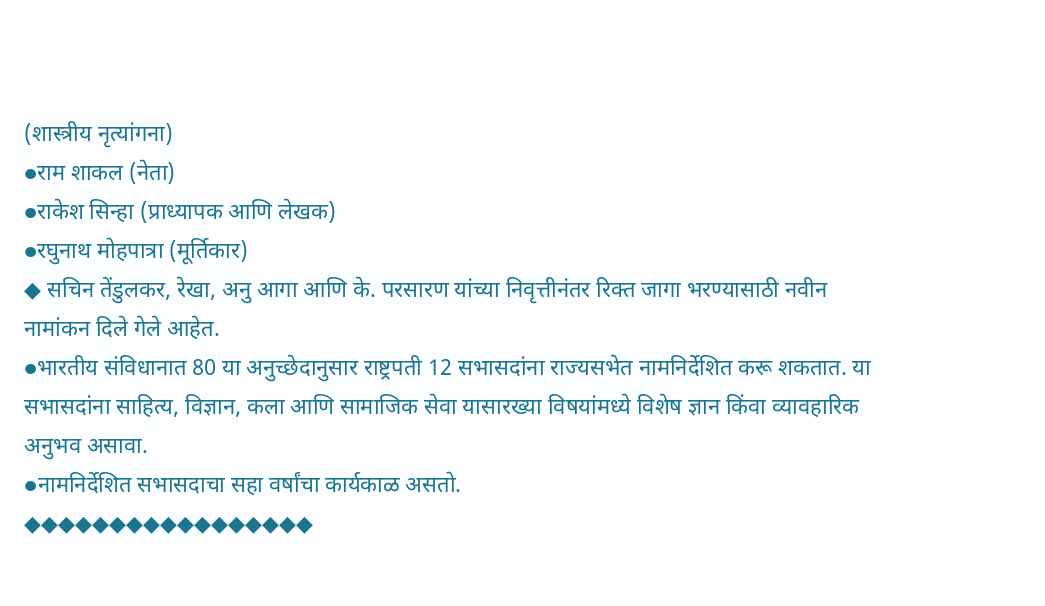(शास्त्रीय नृत्यांगना)
●राम शाकल (नेता)
●राकेश सिन्हा (प्राध्यापक आणि लेखक)
●रघुनाथ मोहपात्रा (मूर्तिकार)
◆ सचिन तेंडुलकर, रेखा, अनु आगा आणि के. परसारण यांच्या निवृत्तीनंतर रिक्त जागा भरण्यासाठी नवीन नामांकन दिले गेले आहेत.
●भारतीय संविधानात 80 या अनुच्छेदानुसार राष्ट्रपती 12 सभासदांना राज्यसभेत नामनिर्देशित करू शकतात. या सभासदांना साहित्य, विज्ञान, कला आणि सामाजिक सेवा यासारख्या विषयांमध्ये विशेष ज्ञान किंवा व्यावहारिक अनुभव असावा.
●नामनिर्देशित सभासदाचा सहा वर्षांचा कार्यकाळ असतो.
◆◆◆◆◆◆◆◆◆◆◆◆◆◆◆◆◆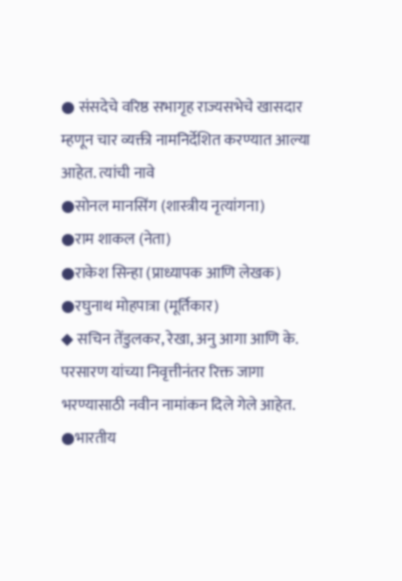● संसदेचे वरिष्ठ सभागृह राज्यसभेचे खासदार म्हणून चार व्यक्ती नामनिर्देशित करण्यात आल्या आहेत. त्यांची नावे
●सोनल मानसिंग (शास्त्रीय नृत्यांगना)
●राम शाकल (नेता)
●राकेश सिन्हा (प्राध्यापक आणि लेखक)
●रघुनाथ मोहपात्रा (मूर्तिकार)
◆ सचिन तेंडुलकर, रेखा, अनु आगा आणि के. परसारण यांच्या निवृत्तीनंतर रिक्त जागा भरण्यासाठी नवीन नामांकन दिले गेले आहेत.
●भारतीय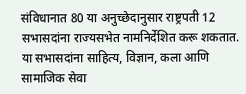संविधानात 80 या अनुच्छेदानुसार राष्ट्रपती 12 सभासदांना राज्यसभेत नामनिर्देशित करू शकतात. या सभासदांना साहित्य, विज्ञान, कला आणि सामाजिक सेवा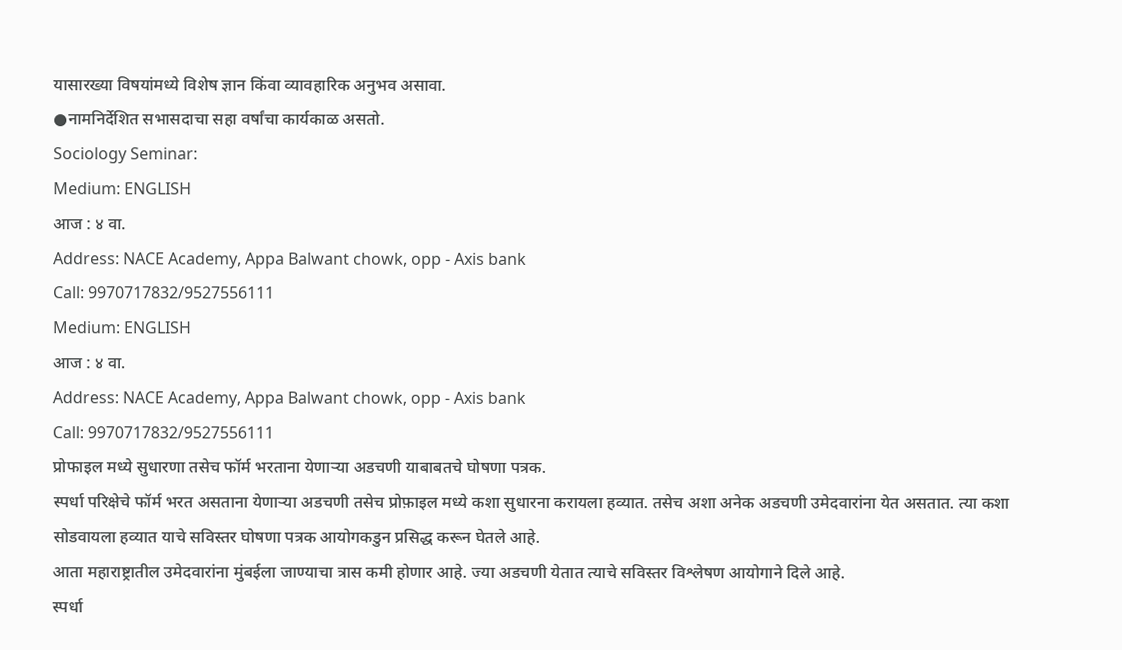यासारख्या विषयांमध्ये विशेष ज्ञान किंवा व्यावहारिक अनुभव असावा.
●नामनिर्देशित सभासदाचा सहा वर्षांचा कार्यकाळ असतो.
Sociology Seminar:
Medium: ENGLISH
आज : ४ वा.
Address: NACE Academy, Appa Balwant chowk, opp - Axis bank
Call: 9970717832/9527556111
Medium: ENGLISH
आज : ४ वा.
Address: NACE Academy, Appa Balwant chowk, opp - Axis bank
Call: 9970717832/9527556111
प्रोफाइल मध्ये सुधारणा तसेच फॉर्म भरताना येणाऱ्या अडचणी याबाबतचे घोषणा पत्रक.
स्पर्धा परिक्षेचे फॉर्म भरत असताना येणाऱ्या अडचणी तसेच प्रोफ़ाइल मध्ये कशा सुधारना करायला हव्यात. तसेच अशा अनेक अडचणी उमेदवारांना येत असतात. त्या कशा सोडवायला हव्यात याचे सविस्तर घोषणा पत्रक आयोगकडुन प्रसिद्ध करून घेतले आहे.
आता महाराष्ट्रातील उमेदवारांना मुंबईला जाण्याचा त्रास कमी होणार आहे. ज्या अडचणी येतात त्याचे सविस्तर विश्लेषण आयोगाने दिले आहे.
स्पर्धा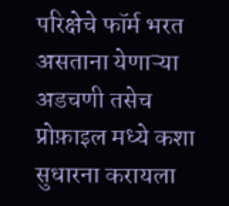परिक्षेचे फॉर्म भरत असताना येणाऱ्या अडचणी तसेच प्रोफ़ाइल मध्ये कशा सुधारना करायला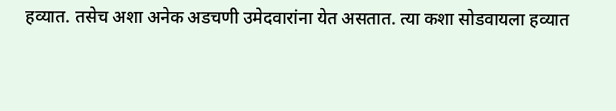हव्यात. तसेच अशा अनेक अडचणी उमेदवारांना येत असतात. त्या कशा सोडवायला हव्यात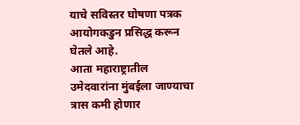याचे सविस्तर घोषणा पत्रक आयोगकडुन प्रसिद्ध करून घेतले आहे.
आता महाराष्ट्रातील उमेदवारांना मुंबईला जाण्याचा त्रास कमी होणार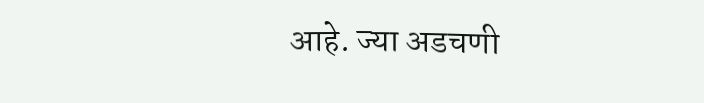आहे. ज्या अडचणी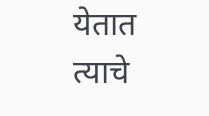येतात त्याचे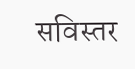सविस्तर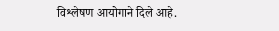विश्लेषण आयोगाने दिले आहे.